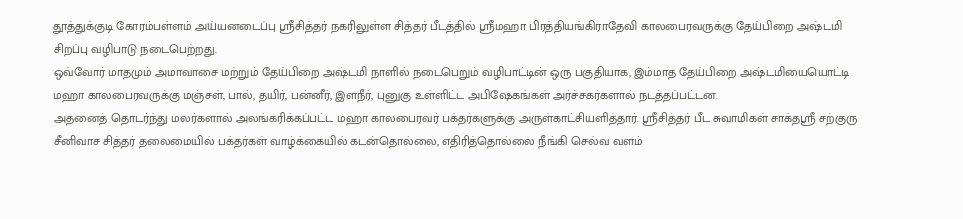தூத்துக்குடி கோரம்பள்ளம் அய்யனடைப்பு ஸ்ரீசித்தர் நகரிலுள்ள சித்தர் பீடத்தில் ஸ்ரீமஹா பிரத்தியங்கிராதேவி காலபைரவருக்கு தேய்பிறை அஷ்டமி சிறப்பு வழிபாடு நடைபெற்றது.
ஒவ்வோர் மாதமும் அமாவாசை மற்றும் தேய்பிறை அஷ்டமி நாளில் நடைபெறும் வழிபாட்டின் ஒரு பகுதியாக, இம்மாத தேய்பிறை அஷ்டமியையொட்டி மஹா காலபைரவருக்கு மஞ்சள், பால், தயிர், பன்னீர், இளநீர், புனுகு உள்ளிட்ட அபிஷேகங்கள் அர்ச்சகர்களால் நடத்தப்பட்டன.
அதனைத் தொடர்ந்து மலர்களால் அலங்கரிக்கப்பட்ட மஹா காலபைரவர் பக்தர்களுக்கு அருள்காட்சியளித்தார். ஸ்ரீசித்தர் பீட சுவாமிகள் சாக்தஸ்ரீ சற்குரு சீனிவாச சித்தர் தலைமையில் பக்தர்கள் வாழ்க்கையில் கடன்தொல்லை, எதிரித்தொல்லை நீங்கி செல்வ வளம்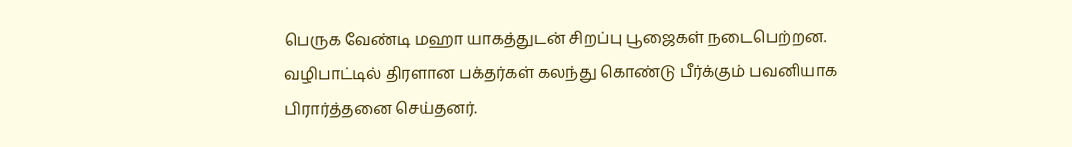பெருக வேண்டி மஹா யாகத்துடன் சிறப்பு பூஜைகள் நடைபெற்றன.
வழிபாட்டில் திரளான பக்தர்கள் கலந்து கொண்டு பீர்க்கும் பவனியாக பிரார்த்தனை செய்தனர்.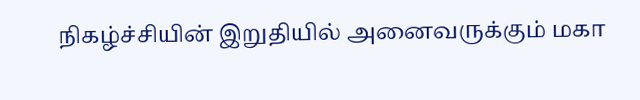நிகழ்ச்சியின் இறுதியில் அனைவருக்கும் மகா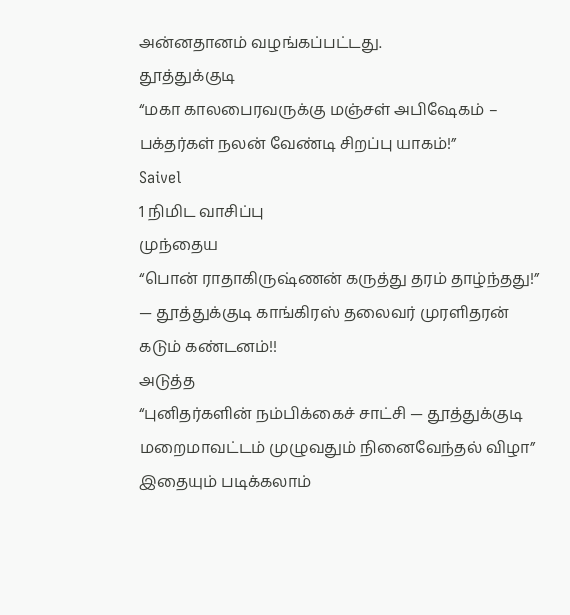அன்னதானம் வழங்கப்பட்டது.
தூத்துக்குடி
“மகா காலபைரவருக்கு மஞ்சள் அபிஷேகம் – பக்தர்கள் நலன் வேண்டி சிறப்பு யாகம்!”
Saivel
1 நிமிட வாசிப்பு
முந்தைய
“பொன் ராதாகிருஷ்ணன் கருத்து தரம் தாழ்ந்தது!” — தூத்துக்குடி காங்கிரஸ் தலைவர் முரளிதரன் கடும் கண்டனம்!!
அடுத்த
“புனிதர்களின் நம்பிக்கைச் சாட்சி — தூத்துக்குடி மறைமாவட்டம் முழுவதும் நினைவேந்தல் விழா”
இதையும் படிக்கலாம்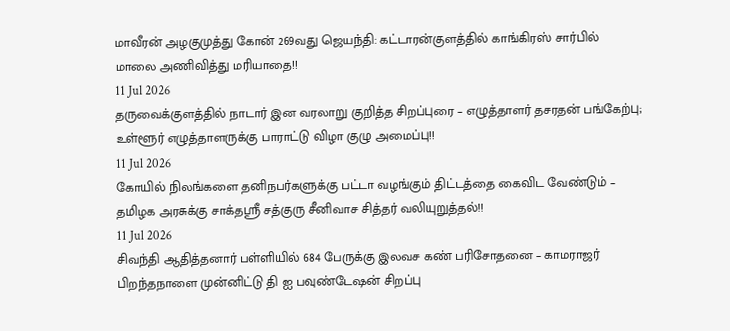மாவீரன் அழகுமுத்து கோன் 269வது ஜெயந்தி: கட்டாரன்குளத்தில் காங்கிரஸ் சார்பில் மாலை அணிவித்து மரியாதை!!
11 Jul 2026
தருவைக்குளத்தில் நாடார் இன வரலாறு குறித்த சிறப்புரை – எழுத்தாளர் தசரதன் பங்கேற்பு; உள்ளூர் எழுத்தாளருக்கு பாராட்டு விழா குழு அமைப்பு!!
11 Jul 2026
கோயில் நிலங்களை தனிநபர்களுக்கு பட்டா வழங்கும் திட்டத்தை கைவிட வேண்டும் – தமிழக அரசுக்கு சாக்தஸ்ரீ சத்குரு சீனிவாச சித்தர் வலியுறுத்தல்!!
11 Jul 2026
சிவந்தி ஆதித்தனார் பள்ளியில் 684 பேருக்கு இலவச கண் பரிசோதனை – காமராஜர் பிறந்தநாளை முன்னிட்டு தி ஐ பவுண்டேஷன் சிறப்பு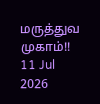மருத்துவ முகாம்!!
11 Jul 2026